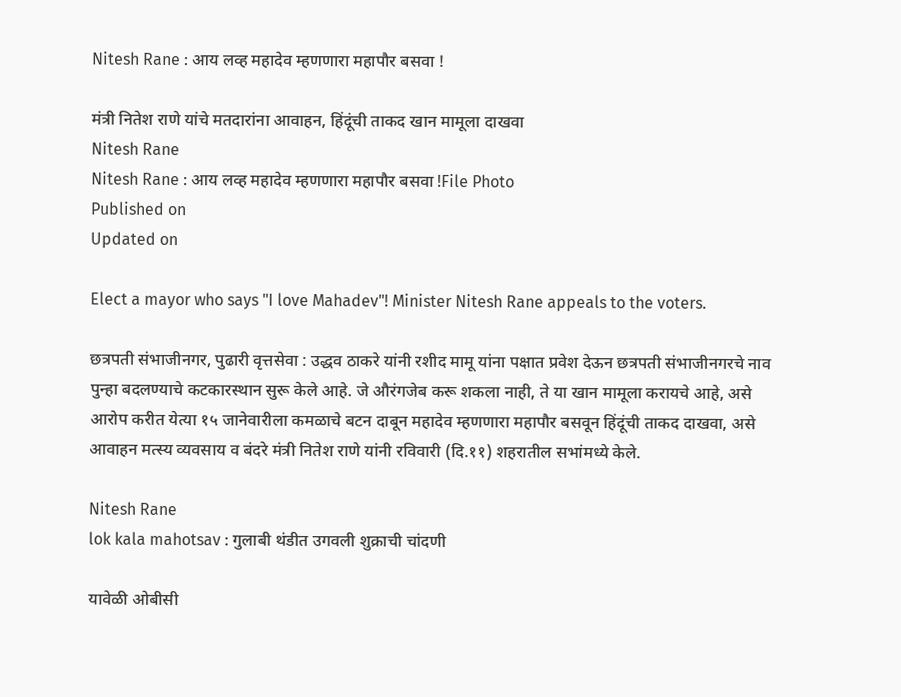Nitesh Rane : आय लव्ह महादेव म्हणणारा महापौर बसवा !

मंत्री नितेश राणे यांचे मतदारांना आवाहन, हिंदूंची ताकद खान मामूला दाखवा
Nitesh Rane
Nitesh Rane : आय लव्ह महादेव म्हणणारा महापौर बसवा !File Photo
Published on
Updated on

Elect a mayor who says "I love Mahadev"! Minister Nitesh Rane appeals to the voters.

छत्रपती संभाजीनगर, पुढारी वृत्तसेवा : उद्धव ठाकरे यांनी रशीद मामू यांना पक्षात प्रवेश देऊन छत्रपती संभाजीनगरचे नाव पुन्हा बदलण्याचे कटकारस्थान सुरू केले आहे. जे औरंगजेब करू शकला नाही, ते या खान मामूला करायचे आहे, असे आरोप करीत येत्या १५ जानेवारीला कमळाचे बटन दाबून महादेव म्हणणारा महापौर बसवून हिंदूंची ताकद दाखवा, असे आवाहन मत्स्य व्यवसाय व बंदरे मंत्री नितेश राणे यांनी रविवारी (दि.११) शहरातील सभांमध्ये केले.

Nitesh Rane
lok kala mahotsav : गुलाबी थंडीत उगवली शुक्राची चांदणी

यावेळी ओबीसी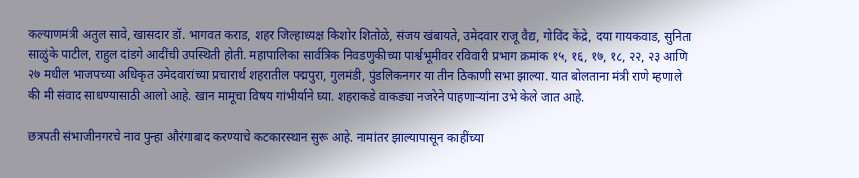कल्याणमंत्री अतुल सावे, खासदार डॉ. भागवत कराड, शहर जिल्हाध्यक्ष किशोर शितोळे, संजय खंबायते, उमेदवार राजू वैद्य, गोविंद केंद्रे, दया गायकवाड, सुनिता साळुंके पाटील, राहुल दांडगे आदींची उपस्थिती होती. महापालिका सार्वत्रिक निवडणुकीच्या पार्श्वभूमीवर रविवारी प्रभाग क्रमांक १५, १६, १७, १८, २२, २३ आणि २७ मधील भाजपच्या अधिकृत उमेदवारांच्या प्रचारार्थ शहरातील पद्मपुरा, गुलमंडी, पुंडलिकनगर या तीन ठिकाणी सभा झाल्या. यात बोलताना मंत्री राणे म्हणाले की मी संवाद साधण्यासाठी आलो आहे. खान मामूचा विषय गांभीर्याने घ्या. शहराकडे वाकड्या नजरेने पाहणाऱ्यांना उभे केले जात आहे.

छत्रपती संभाजीनगरचे नाव पुन्हा औरंगाबाद करण्याचे कटकारस्थान सुरू आहे. नामांतर झाल्यापासून काहींच्या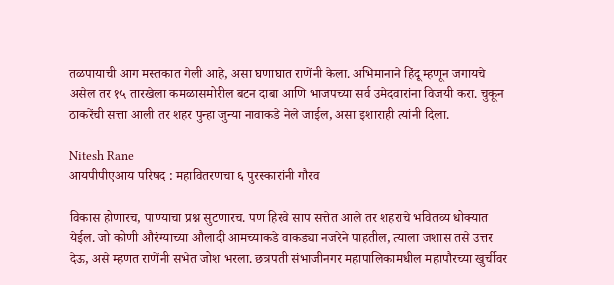तळपायाची आग मस्तकात गेली आहे, असा घणाघात राणेंनी केला. अभिमानाने हिंदू म्हणून जगायचे असेल तर १५ तारखेला कमळासमोरील बटन दाबा आणि भाजपच्या सर्व उमेदवारांना विजयी करा. चुकून ठाकरेंची सत्ता आली तर शहर पुन्हा जुन्या नावाकडे नेले जाईल, असा इशाराही त्यांनी दिला.

Nitesh Rane
आयपीपीएआय परिषद : महावितरणचा ६ पुरस्कारांनी गौरव

विकास होणारच, पाण्याचा प्रश्न सुटणारच. पण हिरवे साप सत्तेत आले तर शहराचे भवितव्य धोक्यात येईल. जो कोणी औरंग्याच्या औलादी आमच्याकडे वाकड्या नजरेने पाहतील, त्याला जशास तसे उत्तर देऊ, असे म्हणत राणेंनी सभेत जोश भरला. छत्रपती संभाजीनगर महापालिकामधील महापौरच्या खुर्चीवर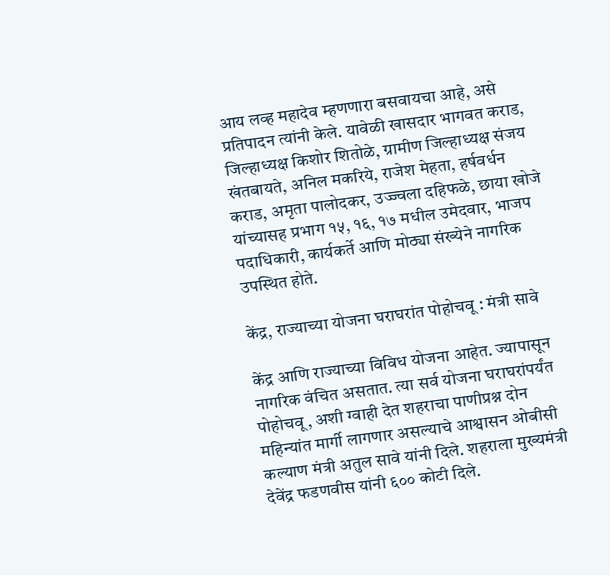आय लव्ह महादेव म्हणणारा बसवायचा आहे, असे प्रतिपादन त्यांनी केले. यावेळी खासदार भागवत कराड, जिल्हाध्यक्ष किशोर शितोळे, ग्रामीण जिल्हाध्यक्ष संजय खंतबायते, अनिल मकरिये, राजेश मेहता, हर्षवर्धन कराड, अमृता पालोदकर, उज्ज्वला दहिफळे, छाया खोजे यांच्यासह प्रभाग १५, १६, १७ मधील उमेदवार, भाजप पदाधिकारी, कार्यकर्ते आणि मोठ्या संख्येने नागरिक उपस्थित होते.

केंद्र, राज्याच्या योजना घराघरांत पोहोचवू : मंत्री सावे

केंद्र आणि राज्याच्या विविध योजना आहेत. ज्यापासून नागरिक वंचित असतात. त्या सर्व योजना घराघरांपर्यंत पोहोचवू, अशी ग्वाही देत शहराचा पाणीप्रश्न दोन महिन्यांत मार्गी लागणार असल्याचे आश्वासन ओबीसी कल्याण मंत्री अतुल सावे यांनी दिले. शहराला मुख्यमंत्री देवेंद्र फडणवीस यांनी ६०० कोटी दिले.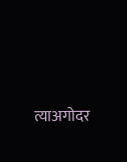त्याअगोदर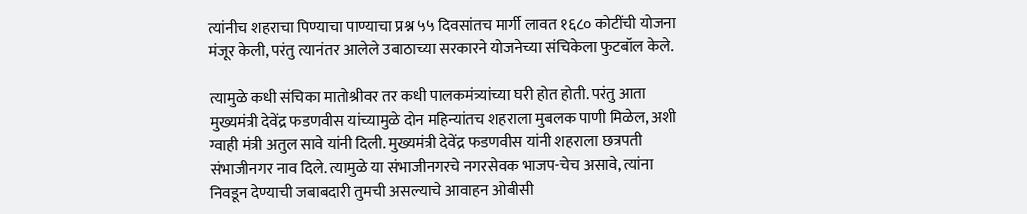त्यांनीच शहराचा पिण्याचा पाण्याचा प्रश्न ५५ दिवसांतच मार्गी लावत १६८० कोटींची योजना मंजूर केली, परंतु त्यानंतर आलेले उबाठाच्या सरकारने योजनेच्या संचिकेला फुटबॉल केले.

त्यामुळे कधी संचिका मातोश्रीवर तर कधी पालकमंत्र्यांच्या घरी होत होती. परंतु आता मुख्यमंत्री देवेंद्र फडणवीस यांच्यामुळे दोन महिन्यांतच शहराला मुबलक पाणी मिळेल, अशी ग्वाही मंत्री अतुल सावे यांनी दिली. मुख्यमंत्री देवेंद्र फडणवीस यांनी शहराला छत्रपती संभाजीनगर नाव दिले. त्यामुळे या संभाजीनगरचे नगरसेवक भाजप-चेच असावे, त्यांना निवडून देण्याची जबाबदारी तुमची असल्याचे आवाहन ओबीसी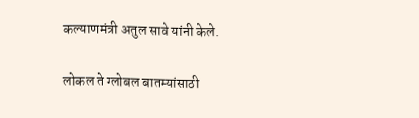कल्याणमंत्री अतुल सावे यांनी केले.

लोकल ते ग्लोबल बातम्यांसाठी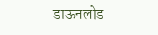डाऊनलोड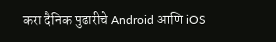करा दैनिक पुढारीचे Android आणि iOS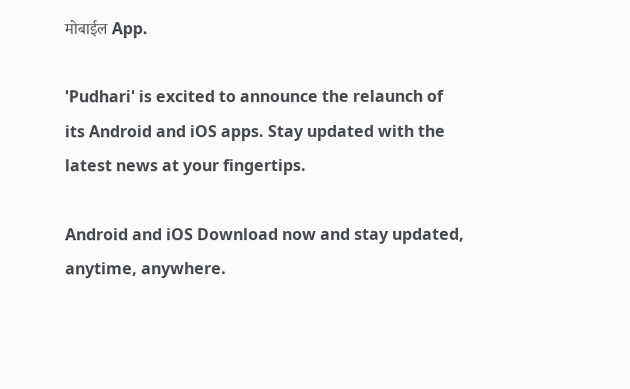मोबाईल App.

'Pudhari' is excited to announce the relaunch of its Android and iOS apps. Stay updated with the latest news at your fingertips.

Android and iOS Download now and stay updated, anytime, anywhere.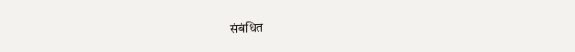संबंधित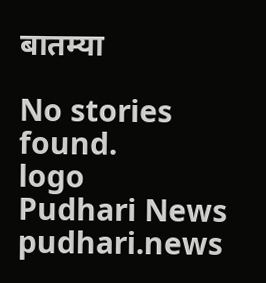बातम्या

No stories found.
logo
Pudhari News
pudhari.news